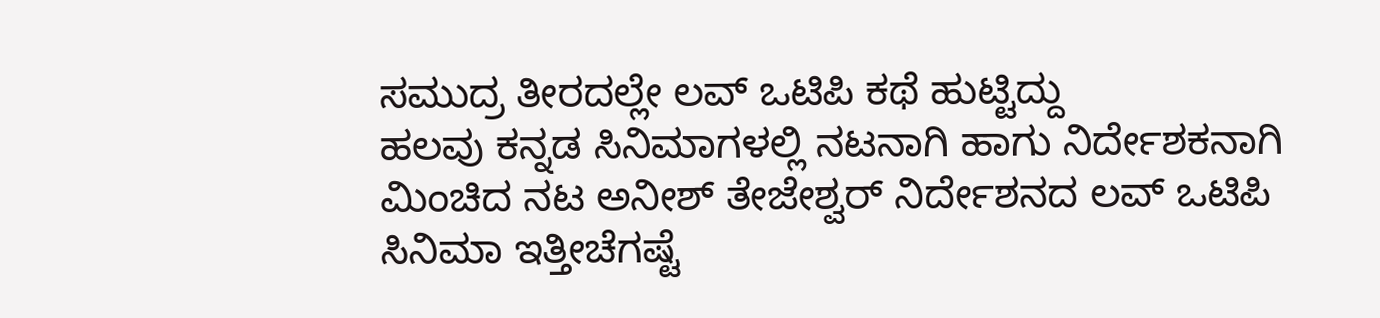ಸಮುದ್ರ ತೀರದಲ್ಲೇ ಲವ್ ಒಟಿಪಿ ಕಥೆ ಹುಟ್ಟಿದ್ದು
ಹಲವು ಕನ್ನಡ ಸಿನಿಮಾಗಳಲ್ಲಿ ನಟನಾಗಿ ಹಾಗು ನಿರ್ದೇಶಕನಾಗಿ ಮಿಂಚಿದ ನಟ ಅನೀಶ್ ತೇಜೇಶ್ವರ್ ನಿರ್ದೇಶನದ ಲವ್ ಒಟಿಪಿ ಸಿನಿಮಾ ಇತ್ತೀಚೆಗಷ್ಟೆ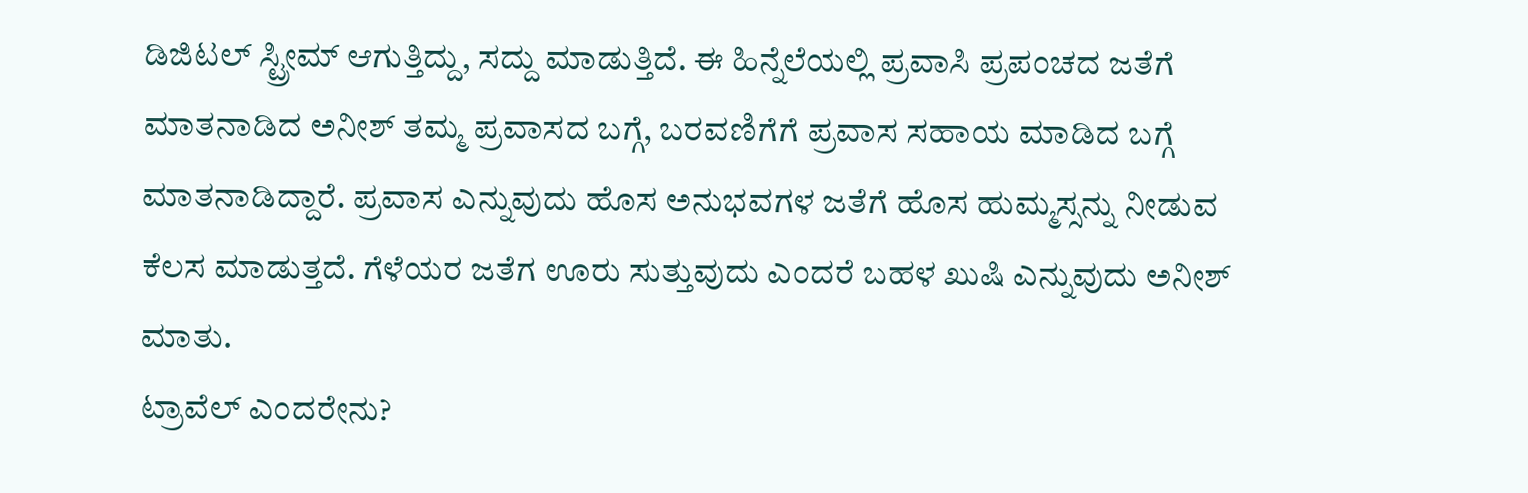ಡಿಜಿಟಲ್ ಸ್ಟ್ರೀಮ್ ಆಗುತ್ತಿದ್ದು, ಸದ್ದು ಮಾಡುತ್ತಿದೆ. ಈ ಹಿನ್ನೆಲೆಯಲ್ಲಿ ಪ್ರವಾಸಿ ಪ್ರಪಂಚದ ಜತೆಗೆ ಮಾತನಾಡಿದ ಅನೀಶ್ ತಮ್ಮ ಪ್ರವಾಸದ ಬಗ್ಗೆ, ಬರವಣಿಗೆಗೆ ಪ್ರವಾಸ ಸಹಾಯ ಮಾಡಿದ ಬಗ್ಗೆ ಮಾತನಾಡಿದ್ದಾರೆ. ಪ್ರವಾಸ ಎನ್ನುವುದು ಹೊಸ ಅನುಭವಗಳ ಜತೆಗೆ ಹೊಸ ಹುಮ್ಮಸ್ಸನ್ನು ನೀಡುವ ಕೆಲಸ ಮಾಡುತ್ತದೆ. ಗೆಳೆಯರ ಜತೆಗ ಊರು ಸುತ್ತುವುದು ಎಂದರೆ ಬಹಳ ಖುಷಿ ಎನ್ನುವುದು ಅನೀಶ್ ಮಾತು.
ಟ್ರಾವೆಲ್ ಎಂದರೇನು?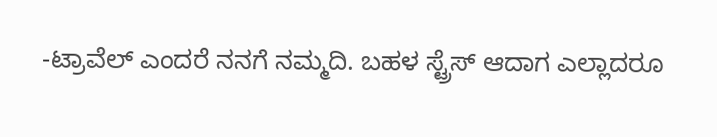-ಟ್ರಾವೆಲ್ ಎಂದರೆ ನನಗೆ ನಮ್ಮದಿ. ಬಹಳ ಸ್ಟ್ರೆಸ್ ಆದಾಗ ಎಲ್ಲಾದರೂ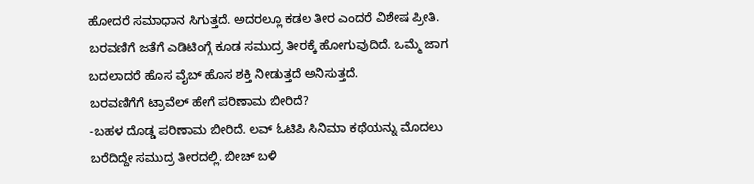ಹೋದರೆ ಸಮಾಧಾನ ಸಿಗುತ್ತದೆ. ಅದರಲ್ಲೂ ಕಡಲ ತೀರ ಎಂದರೆ ವಿಶೇಷ ಪ್ರೀತಿ. ಬರವಣಿಗೆ ಜತೆಗೆ ಎಡಿಟಿಂಗ್ಗೆ ಕೂಡ ಸಮುದ್ರ ತೀರಕ್ಕೆ ಹೋಗುವುದಿದೆ. ಒಮ್ಮೆ ಜಾಗ ಬದಲಾದರೆ ಹೊಸ ವೈಬ್ ಹೊಸ ಶಕ್ತಿ ನೀಡುತ್ತದೆ ಅನಿಸುತ್ತದೆ.
ಬರವಣಿಗೆಗೆ ಟ್ರಾವೆಲ್ ಹೇಗೆ ಪರಿಣಾಮ ಬೀರಿದೆ?
-ಬಹಳ ದೊಡ್ಡ ಪರಿಣಾಮ ಬೀರಿದೆ. ಲವ್ ಓಟಿಪಿ ಸಿನಿಮಾ ಕಥೆಯನ್ನು ಮೊದಲು ಬರೆದಿದ್ದೇ ಸಮುದ್ರ ತೀರದಲ್ಲಿ. ಬೀಚ್ ಬಳಿ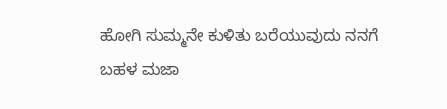ಹೋಗಿ ಸುಮ್ಮನೇ ಕುಳಿತು ಬರೆಯುವುದು ನನಗೆ ಬಹಳ ಮಜಾ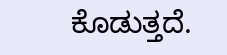ಕೊಡುತ್ತದೆ.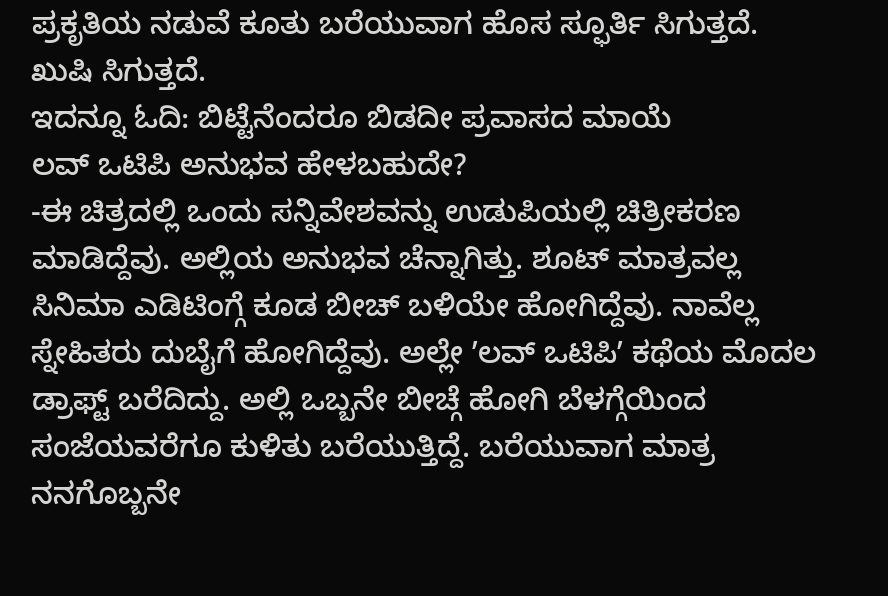ಪ್ರಕೃತಿಯ ನಡುವೆ ಕೂತು ಬರೆಯುವಾಗ ಹೊಸ ಸ್ಫೂರ್ತಿ ಸಿಗುತ್ತದೆ. ಖುಷಿ ಸಿಗುತ್ತದೆ.
ಇದನ್ನೂ ಓದಿ: ಬಿಟ್ಟೆನೆಂದರೂ ಬಿಡದೀ ಪ್ರವಾಸದ ಮಾಯೆ
ಲವ್ ಒಟಿಪಿ ಅನುಭವ ಹೇಳಬಹುದೇ?
-ಈ ಚಿತ್ರದಲ್ಲಿ ಒಂದು ಸನ್ನಿವೇಶವನ್ನು ಉಡುಪಿಯಲ್ಲಿ ಚಿತ್ರೀಕರಣ ಮಾಡಿದ್ದೆವು. ಅಲ್ಲಿಯ ಅನುಭವ ಚೆನ್ನಾಗಿತ್ತು. ಶೂಟ್ ಮಾತ್ರವಲ್ಲ ಸಿನಿಮಾ ಎಡಿಟಿಂಗ್ಗೆ ಕೂಡ ಬೀಚ್ ಬಳಿಯೇ ಹೋಗಿದ್ದೆವು. ನಾವೆಲ್ಲ ಸ್ನೇಹಿತರು ದುಬೈಗೆ ಹೋಗಿದ್ದೆವು. ಅಲ್ಲೇ ʼಲವ್ ಒಟಿಪಿʼ ಕಥೆಯ ಮೊದಲ ಡ್ರಾಫ್ಟ್ ಬರೆದಿದ್ದು. ಅಲ್ಲಿ ಒಬ್ಬನೇ ಬೀಚ್ಗೆ ಹೋಗಿ ಬೆಳಗ್ಗೆಯಿಂದ ಸಂಜೆಯವರೆಗೂ ಕುಳಿತು ಬರೆಯುತ್ತಿದ್ದೆ. ಬರೆಯುವಾಗ ಮಾತ್ರ ನನಗೊಬ್ಬನೇ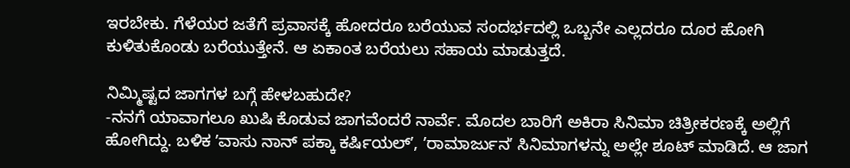ಇರಬೇಕು. ಗೆಳೆಯರ ಜತೆಗೆ ಪ್ರವಾಸಕ್ಕೆ ಹೋದರೂ ಬರೆಯುವ ಸಂದರ್ಭದಲ್ಲಿ ಒಬ್ಬನೇ ಎಲ್ಲದರೂ ದೂರ ಹೋಗಿ ಕುಳಿತುಕೊಂಡು ಬರೆಯುತ್ತೇನೆ. ಆ ಏಕಾಂತ ಬರೆಯಲು ಸಹಾಯ ಮಾಡುತ್ತದೆ.

ನಿಮ್ಮಿಷ್ಟದ ಜಾಗಗಳ ಬಗ್ಗೆ ಹೇಳಬಹುದೇ?
-ನನಗೆ ಯಾವಾಗಲೂ ಖುಷಿ ಕೊಡುವ ಜಾಗವೆಂದರೆ ನಾರ್ವೆ. ಮೊದಲ ಬಾರಿಗೆ ಅಕಿರಾ ಸಿನಿಮಾ ಚಿತ್ರೀಕರಣಕ್ಕೆ ಅಲ್ಲಿಗೆ ಹೋಗಿದ್ದು. ಬಳಿಕ ʼವಾಸು ನಾನ್ ಪಕ್ಕಾ ಕರ್ಷಿಯಲ್ʼ, ʼರಾಮಾರ್ಜುನʼ ಸಿನಿಮಾಗಳನ್ನು ಅಲ್ಲೇ ಶೂಟ್ ಮಾಡಿದೆ. ಆ ಜಾಗ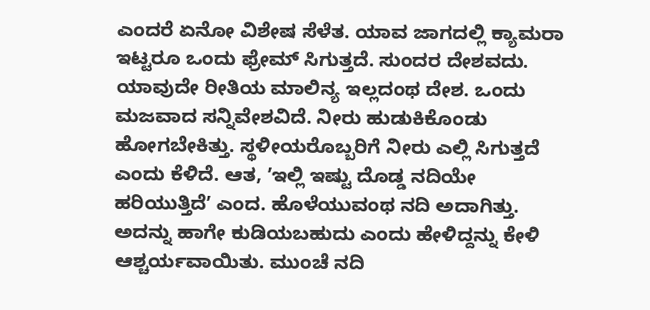ಎಂದರೆ ಏನೋ ವಿಶೇಷ ಸೆಳೆತ. ಯಾವ ಜಾಗದಲ್ಲಿ ಕ್ಯಾಮರಾ ಇಟ್ಟರೂ ಒಂದು ಫ್ರೇಮ್ ಸಿಗುತ್ತದೆ. ಸುಂದರ ದೇಶವದು. ಯಾವುದೇ ರೀತಿಯ ಮಾಲಿನ್ಯ ಇಲ್ಲದಂಥ ದೇಶ. ಒಂದು ಮಜವಾದ ಸನ್ನಿವೇಶವಿದೆ. ನೀರು ಹುಡುಕಿಕೊಂಡು ಹೋಗಬೇಕಿತ್ತು. ಸ್ಥಳೀಯರೊಬ್ಬರಿಗೆ ನೀರು ಎಲ್ಲಿ ಸಿಗುತ್ತದೆ ಎಂದು ಕೆಳಿದೆ. ಆತ, ʼಇಲ್ಲಿ ಇಷ್ಟು ದೊಡ್ಡ ನದಿಯೇ ಹರಿಯುತ್ತಿದೆʼ ಎಂದ. ಹೊಳೆಯುವಂಥ ನದಿ ಅದಾಗಿತ್ತು. ಅದನ್ನು ಹಾಗೇ ಕುಡಿಯಬಹುದು ಎಂದು ಹೇಳಿದ್ದನ್ನು ಕೇಳಿ ಆಶ್ಚರ್ಯವಾಯಿತು. ಮುಂಚೆ ನದಿ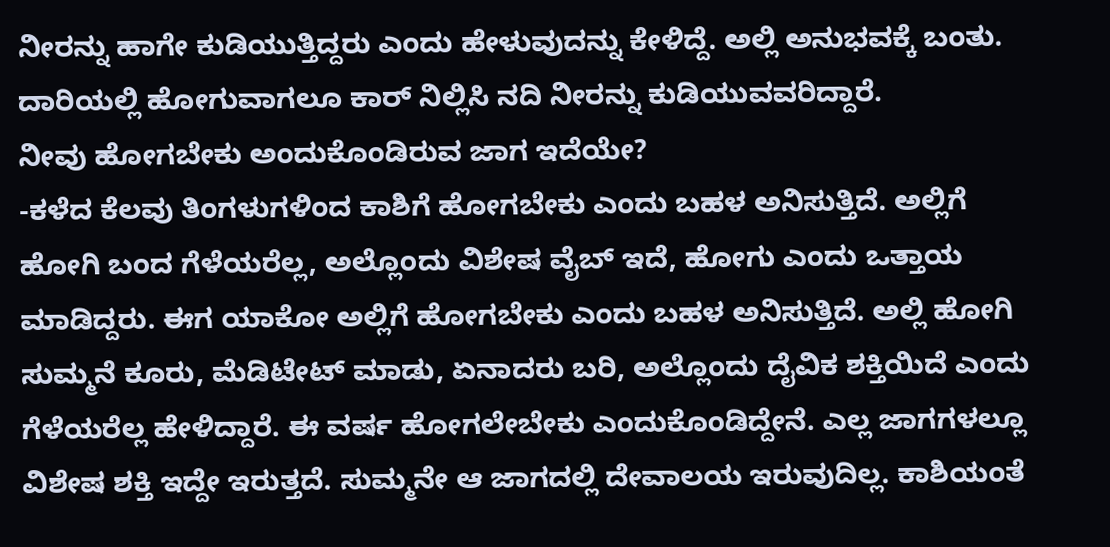ನೀರನ್ನು ಹಾಗೇ ಕುಡಿಯುತ್ತಿದ್ದರು ಎಂದು ಹೇಳುವುದನ್ನು ಕೇಳಿದ್ದೆ. ಅಲ್ಲಿ ಅನುಭವಕ್ಕೆ ಬಂತು. ದಾರಿಯಲ್ಲಿ ಹೋಗುವಾಗಲೂ ಕಾರ್ ನಿಲ್ಲಿಸಿ ನದಿ ನೀರನ್ನು ಕುಡಿಯುವವರಿದ್ದಾರೆ.
ನೀವು ಹೋಗಬೇಕು ಅಂದುಕೊಂಡಿರುವ ಜಾಗ ಇದೆಯೇ?
-ಕಳೆದ ಕೆಲವು ತಿಂಗಳುಗಳಿಂದ ಕಾಶಿಗೆ ಹೋಗಬೇಕು ಎಂದು ಬಹಳ ಅನಿಸುತ್ತಿದೆ. ಅಲ್ಲಿಗೆ ಹೋಗಿ ಬಂದ ಗೆಳೆಯರೆಲ್ಲ, ಅಲ್ಲೊಂದು ವಿಶೇಷ ವೈಬ್ ಇದೆ, ಹೋಗು ಎಂದು ಒತ್ತಾಯ ಮಾಡಿದ್ದರು. ಈಗ ಯಾಕೋ ಅಲ್ಲಿಗೆ ಹೋಗಬೇಕು ಎಂದು ಬಹಳ ಅನಿಸುತ್ತಿದೆ. ಅಲ್ಲಿ ಹೋಗಿ ಸುಮ್ಮನೆ ಕೂರು, ಮೆಡಿಟೇಟ್ ಮಾಡು, ಏನಾದರು ಬರಿ, ಅಲ್ಲೊಂದು ದೈವಿಕ ಶಕ್ತಿಯಿದೆ ಎಂದು ಗೆಳೆಯರೆಲ್ಲ ಹೇಳಿದ್ದಾರೆ. ಈ ವರ್ಷ ಹೋಗಲೇಬೇಕು ಎಂದುಕೊಂಡಿದ್ದೇನೆ. ಎಲ್ಲ ಜಾಗಗಳಲ್ಲೂ ವಿಶೇಷ ಶಕ್ತಿ ಇದ್ದೇ ಇರುತ್ತದೆ. ಸುಮ್ಮನೇ ಆ ಜಾಗದಲ್ಲಿ ದೇವಾಲಯ ಇರುವುದಿಲ್ಲ. ಕಾಶಿಯಂತೆ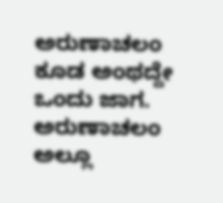ಅರುಣಾಚಲಂ ಕೂಡ ಅಂಥದ್ದೇ ಒಂದು ಜಾಗ. ಅರುಣಾಚಲಂ ಅಲ್ಲೂ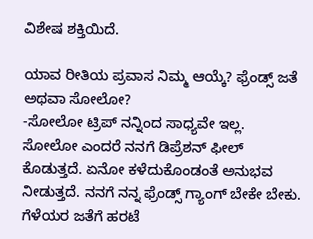ವಿಶೇಷ ಶಕ್ತಿಯಿದೆ.

ಯಾವ ರೀತಿಯ ಪ್ರವಾಸ ನಿಮ್ಮ ಆಯ್ಕೆ? ಫ್ರೆಂಡ್ಸ್ ಜತೆ ಅಥವಾ ಸೋಲೋ?
-ಸೋಲೋ ಟ್ರಿಪ್ ನನ್ನಿಂದ ಸಾಧ್ಯವೇ ಇಲ್ಲ. ಸೋಲೋ ಎಂದರೆ ನನಗೆ ಡಿಪ್ರೆಶನ್ ಫೀಲ್ ಕೊಡುತ್ತದೆ. ಏನೋ ಕಳೆದುಕೊಂಡಂತೆ ಅನುಭವ ನೀಡುತ್ತದೆ. ನನಗೆ ನನ್ನ ಫ್ರೆಂಡ್ಸ್ ಗ್ಯಾಂಗ್ ಬೇಕೇ ಬೇಕು. ಗೆಳೆಯರ ಜತೆಗೆ ಹರಟೆ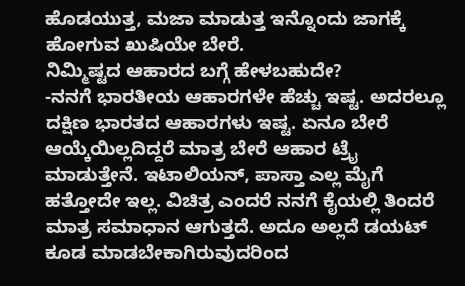ಹೊಡಯುತ್ತ, ಮಜಾ ಮಾಡುತ್ತ ಇನ್ನೊಂದು ಜಾಗಕ್ಕೆ ಹೋಗುವ ಖುಷಿಯೇ ಬೇರೆ.
ನಿಮ್ಮಿಷ್ಟದ ಆಹಾರದ ಬಗ್ಗೆ ಹೇಳಬಹುದೇ?
-ನನಗೆ ಭಾರತೀಯ ಆಹಾರಗಳೇ ಹೆಚ್ಚು ಇಷ್ಟ. ಅದರಲ್ಲೂ ದಕ್ಷಿಣ ಭಾರತದ ಆಹಾರಗಳು ಇಷ್ಟ. ಏನೂ ಬೇರೆ ಆಯ್ಕೆಯಿಲ್ಲದಿದ್ದರೆ ಮಾತ್ರ ಬೇರೆ ಆಹಾರ ಟ್ರೈ ಮಾಡುತ್ತೇನೆ. ಇಟಾಲಿಯನ್, ಪಾಸ್ತಾ ಎಲ್ಲ ಮೈಗೆ ಹತ್ತೋದೇ ಇಲ್ಲ. ವಿಚಿತ್ರ ಎಂದರೆ ನನಗೆ ಕೈಯಲ್ಲಿ ತಿಂದರೆ ಮಾತ್ರ ಸಮಾಧಾನ ಆಗುತ್ತದೆ. ಅದೂ ಅಲ್ಲದೆ ಡಯಟ್ ಕೂಡ ಮಾಡಬೇಕಾಗಿರುವುದರಿಂದ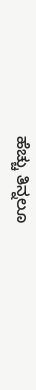ಹೆಚ್ಚು ತಿನ್ನಲೂ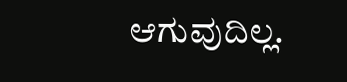ಆಗುವುದಿಲ್ಲ.